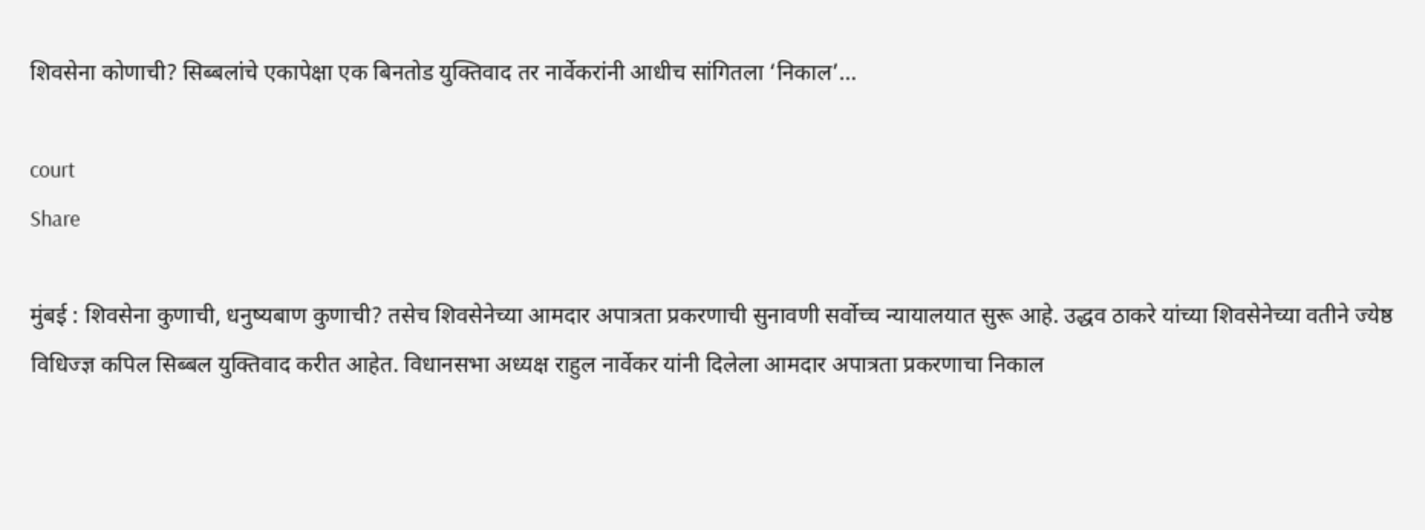शिवसेना कोणाची? सिब्बलांचे एकापेक्षा एक बिनतोड युक्तिवाद तर नार्वेकरांनी आधीच सांगितला ‘निकाल’…

court
Share

मुंबई : शिवसेना कुणाची, धनुष्यबाण कुणाची? तसेच शिवसेनेच्या आमदार अपात्रता प्रकरणाची सुनावणी सर्वोच्च न्यायालयात सुरू आहे. उद्धव ठाकरे यांच्या शिवसेनेच्या वतीने ज्येष्ठ विधिज्ज्ञ कपिल सिब्बल युक्तिवाद करीत आहेत. विधानसभा अध्यक्ष राहुल नार्वेकर यांनी दिलेला आमदार अपात्रता प्रकरणाचा निकाल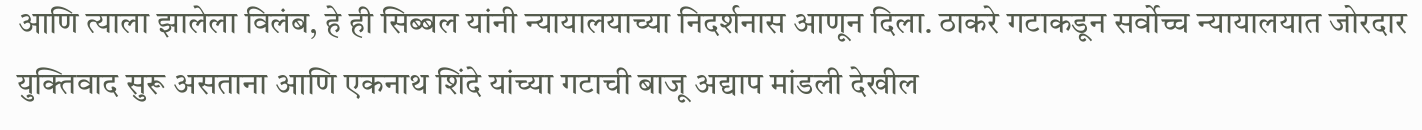आणि त्याला झालेला विलंब, हे ही सिब्बल यांनी न्यायालयाच्या निदर्शनास आणून दिला. ठाकरे गटाकडून सर्वोच्च न्यायालयात जोरदार युक्तिवाद सुरू असताना आणि एकनाथ शिंदे यांच्या गटाची बाजू अद्याप मांडली देखील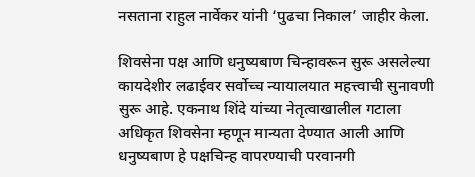नसताना राहुल नार्वेकर यांनी ‘पुढचा निकाल’ जाहीर केला.

शिवसेना पक्ष आणि धनुष्यबाण चिन्हावरून सुरू असलेल्या कायदेशीर लढाईवर सर्वोच्च न्यायालयात महत्त्वाची सुनावणी सुरू आहे. एकनाथ शिंदे यांच्या नेतृत्वाखालील गटाला अधिकृत शिवसेना म्हणून मान्यता देण्यात आली आणि धनुष्यबाण हे पक्षचिन्ह वापरण्याची परवानगी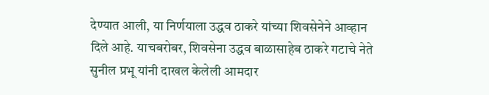देण्यात आली, या निर्णयाला उद्धव ठाकरे यांच्या शिवसेनेने आव्हान दिले आहे. याचबरोबर, शिवसेना उद्धव बाळासाहेब ठाकरे गटाचे नेते सुनील प्रभू यांनी दाखल केलेली आमदार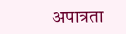अपात्रता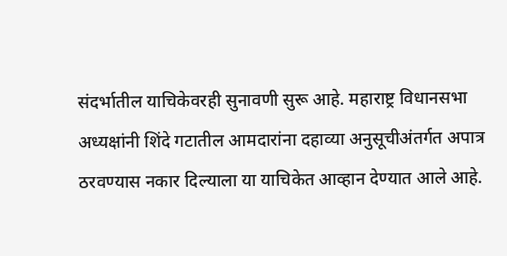संदर्भातील याचिकेवरही सुनावणी सुरू आहे. महाराष्ट्र विधानसभा अध्यक्षांनी शिंदे गटातील आमदारांना दहाव्या अनुसूचीअंतर्गत अपात्र ठरवण्यास नकार दिल्याला या याचिकेत आव्हान देण्यात आले आहे.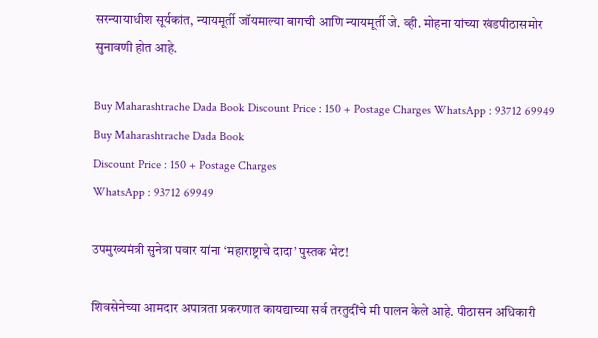सरन्यायाधीश सूर्यकांत, न्यायमूर्ती जॉयमाल्या बागची आणि न्यायमूर्ती जे. व्ही. मोहना यांच्या खंडपीठासमोर सुनावणी होत आहे.

Buy Maharashtrache Dada Book Discount Price : 150 + Postage Charges WhatsApp : 93712 69949
Buy Maharashtrache Dada Book
Discount Price : 150 + Postage Charges
WhatsApp : 93712 69949

उपमुख्यमंत्री सुनेत्रा पवार यांना ‘महाराष्ट्राचे दादा’ पुस्तक भेट!

शिवसेनेच्या आमदार अपात्रता प्रकरणात कायद्याच्या सर्व तरतुदींचे मी पालन केले आहे. पीठासन अधिकारी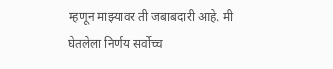म्हणून माझ्यावर ती जबाबदारी आहे. मी घेतलेला निर्णय सर्वोच्च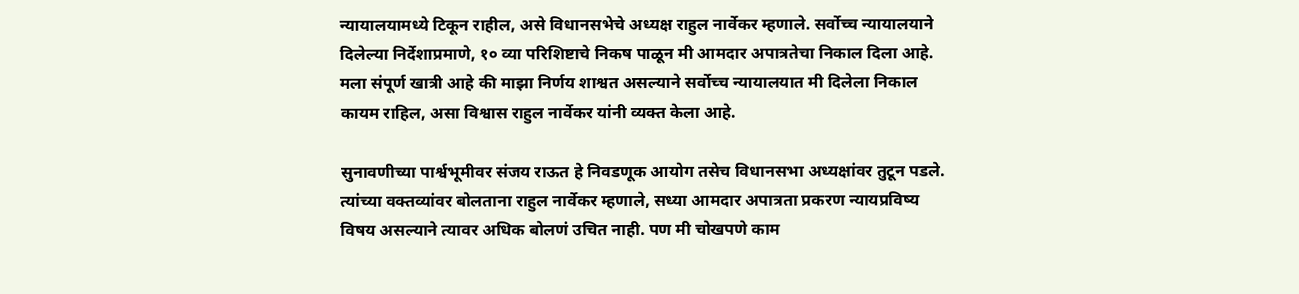न्यायालयामध्ये टिकून राहील, असे विधानसभेचे अध्यक्ष राहुल नार्वेकर म्हणाले. सर्वोच्च न्यायालयाने दिलेल्या निर्देशाप्रमाणे, १० व्या परिशिष्टाचे निकष पाळून मी आमदार अपात्रतेचा निकाल दिला आहे. मला संपूर्ण खात्री आहे की माझा निर्णय शाश्वत असल्याने सर्वोच्च न्यायालयात मी दिलेला निकाल कायम राहिल, असा विश्वास राहुल नार्वेकर यांनी व्यक्त केला आहे.

सुनावणीच्या पार्श्वभूमीवर संजय राऊत हे निवडणूक आयोग तसेच विधानसभा अध्यक्षांवर तुटून पडले. त्यांच्या वक्तव्यांवर बोलताना राहुल नार्वेकर म्हणाले, सध्या आमदार अपात्रता प्रकरण न्यायप्रविष्य विषय असल्याने त्यावर अधिक बोलणं उचित नाही. पण मी चोखपणे काम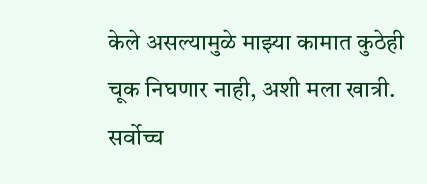केले असल्यामुळे माझ्या कामात कुठेही चूक निघणार नाही, अशी मला खात्री. सर्वोच्च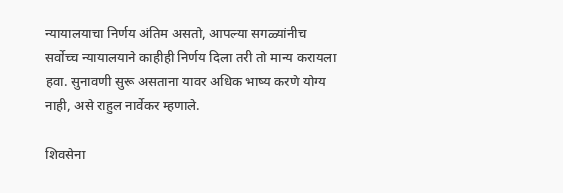न्यायालयाचा निर्णय अंतिम असतो, आपल्या सगळ्यांनीच सर्वोच्च न्यायालयाने काहीही निर्णय दिला तरी तो मान्य करायला हवा. सुनावणी सुरू असताना यावर अधिक भाष्य करणे योग्य नाही, असे राहुल नार्वेकर म्हणाले.

शिवसेना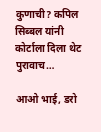कुणाची? कपिल सिब्बल यांनी कोर्टाला दिला थेट पुरावाच…

आओ भाई, डरो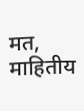मत, माहितीय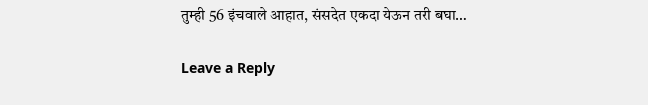तुम्ही 56 इंचवाले आहात, संसदेत एकदा येऊन तरी बघा…

Leave a Reply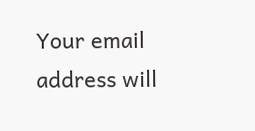Your email address will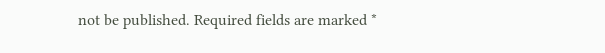not be published. Required fields are marked *